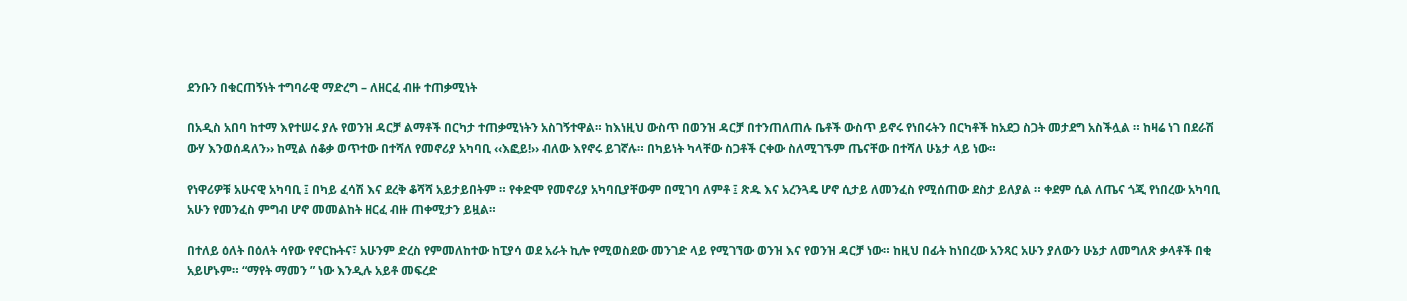ደንቡን በቁርጠኝነት ተግባራዊ ማድረግ – ለዘርፈ ብዙ ተጠቃሚነት

በአዲስ አበባ ከተማ እየተሠሩ ያሉ የወንዝ ዳርቻ ልማቶች በርካታ ተጠቃሚነትን አስገኝተዋል። ከእነዚህ ውስጥ በወንዝ ዳርቻ በተንጠለጠሉ ቤቶች ውስጥ ይኖሩ የነበሩትን በርካቶች ከአደጋ ስጋት መታደግ አስችሏል ። ከዛሬ ነገ በደራሽ ውሃ እንወሰዳለን›› ከሚል ሰቆቃ ወጥተው በተሻለ የመኖሪያ አካባቢ ‹‹እፎይ!›› ብለው እየኖሩ ይገኛሉ። በካይነት ካላቸው ስጋቶች ርቀው ስለሚገኙም ጤናቸው በተሻለ ሁኔታ ላይ ነው።

የነዋሪዎቹ አሁናዊ አካባቢ ፤ በካይ ፈሳሽ እና ደረቅ ቆሻሻ አይታይበትም ። የቀድሞ የመኖሪያ አካባቢያቸውም በሚገባ ለምቶ ፤ ጽዱ እና አረንጓዴ ሆኖ ሲታይ ለመንፈስ የሚሰጠው ደስታ ይለያል ። ቀደም ሲል ለጤና ጎጂ የነበረው አካባቢ አሁን የመንፈስ ምግብ ሆኖ መመልከት ዘርፈ ብዙ ጠቀሚታን ይዟል።

በተለይ ዕለት በዕለት ሳየው የኖርኩትና፣ አሁንም ድረስ የምመለከተው ከፒያሳ ወደ አራት ኪሎ የሚወስደው መንገድ ላይ የሚገኘው ወንዝ እና የወንዝ ዳርቻ ነው። ከዚህ በፊት ከነበረው አንጻር አሁን ያለውን ሁኔታ ለመግለጽ ቃላቶች በቂ አይሆኑም። “ማየት ማመን ” ነው እንዲሉ አይቶ መፍረድ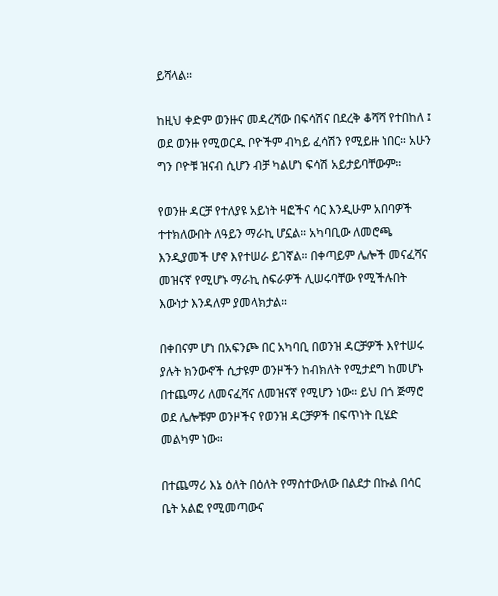ይሻላል።

ከዚህ ቀድም ወንዙና መዳረሻው በፍሳሽና በደረቅ ቆሻሻ የተበከለ ፤ ወደ ወንዙ የሚወርዱ ቦዮችም ብካይ ፈሳሽን የሚይዙ ነበር። አሁን ግን ቦዮቹ ዝናብ ሲሆን ብቻ ካልሆነ ፍሳሽ አይታይባቸውም።

የወንዙ ዳርቻ የተለያዩ አይነት ዛፎችና ሳር እንዲሁም አበባዎች ተተክለውበት ለዓይን ማራኪ ሆኗል። አካባቢው ለመሮጫ እንዲያመች ሆኖ እየተሠራ ይገኛል። በቀጣይም ሌሎች መናፈሻና መዝናኛ የሚሆኑ ማራኪ ስፍራዎች ሊሠሩባቸው የሚችሉበት እውነታ እንዳለም ያመላክታል።

በቀበናም ሆነ በአፍንጮ በር አካባቢ በወንዝ ዳርቻዎች እየተሠሩ ያሉት ክንውኖች ሲታዩም ወንዞችን ከብክለት የሚታደግ ከመሆኑ በተጨማሪ ለመናፈሻና ለመዝናኛ የሚሆን ነው። ይህ በጎ ጅማሮ ወደ ሌሎቹም ወንዞችና የወንዝ ዳርቻዎች በፍጥነት ቢሄድ መልካም ነው።

በተጨማሪ እኔ ዕለት በዕለት የማስተውለው በልደታ በኩል በሳር ቤት አልፎ የሚመጣውና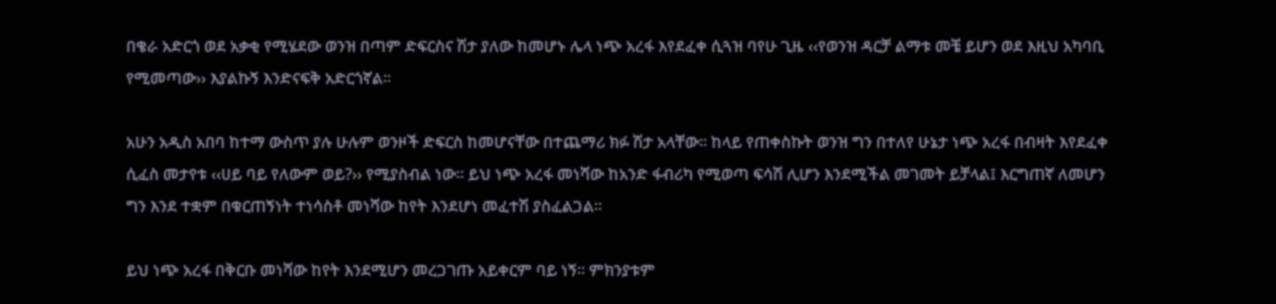በቄራ አድርጎ ወደ አቃቂ የሚሄደው ወንዝ በጣም ድፍርስና ሽታ ያለው ከመሆኑ ሌላ ነጭ አረፋ እየደፈቀ ሲጓዝ ባየሁ ጊዜ ‹‹የወንዝ ዳርቻ ልማቱ መቼ ይሆን ወደ እዚህ አካባቢ የሚመጣው›› እያልኩኝ እንድናፍቅ አድርጎኛል።

አሁን አዲስ አበባ ከተማ ውስጥ ያሉ ሁሉም ወንዞች ድፍርስ ከመሆናቸው በተጨማሪ ክፉ ሽታ አላቸው። ከላይ የጠቀስኩት ወንዝ ግን በተለየ ሁኔታ ነጭ አረፋ በብዛት እየደፈቀ ሲፈስ መታየቱ ‹‹ሀይ ባይ የለውም ወይ?›› የሚያስብል ነው። ይህ ነጭ አረፋ መነሻው ከአንድ ፋብሪካ የሚወጣ ፍሳሽ ሊሆን እንደሚችል መገመት ይቻላል፤ እርግጠኛ ለመሆን ግን እንደ ተቋም በቁርጠኝነት ተነሳስቶ መነሻው ከየት እንደሆነ መፈተሽ ያስፈልጋል።

ይህ ነጭ አረፋ በቅርቡ መነሻው ከየት እንደሚሆን መረጋገጡ አይቀርም ባይ ነኝ። ምክንያቱም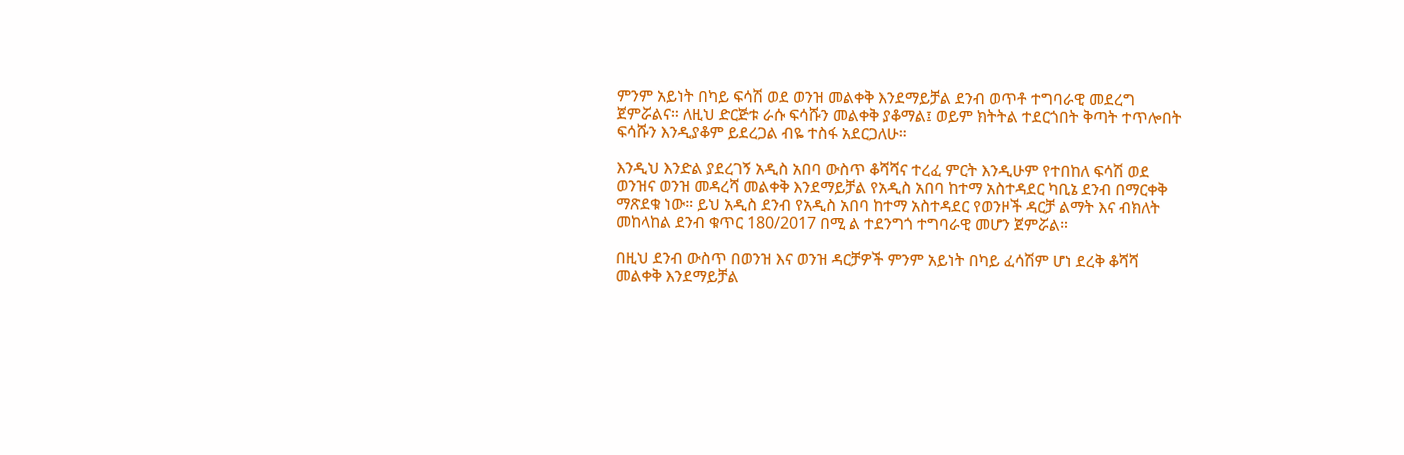ምንም አይነት በካይ ፍሳሽ ወደ ወንዝ መልቀቅ እንደማይቻል ደንብ ወጥቶ ተግባራዊ መደረግ ጀምሯልና። ለዚህ ድርጅቱ ራሱ ፍሳሹን መልቀቅ ያቆማል፤ ወይም ክትትል ተደርጎበት ቅጣት ተጥሎበት ፍሳሹን እንዲያቆም ይደረጋል ብዬ ተስፋ አደርጋለሁ።

እንዲህ እንድል ያደረገኝ አዲስ አበባ ውስጥ ቆሻሻና ተረፈ ምርት እንዲሁም የተበከለ ፍሳሽ ወደ ወንዝና ወንዝ መዳረሻ መልቀቅ እንደማይቻል የአዲስ አበባ ከተማ አስተዳደር ካቢኔ ደንብ በማርቀቅ ማጽደቁ ነው። ይህ አዲስ ደንብ የአዲስ አበባ ከተማ አስተዳደር የወንዞች ዳርቻ ልማት እና ብክለት መከላከል ደንብ ቁጥር 180/2017 በሚ ል ተደንግጎ ተግባራዊ መሆን ጀምሯል።

በዚህ ደንብ ውስጥ በወንዝ እና ወንዝ ዳርቻዎች ምንም አይነት በካይ ፈሳሽም ሆነ ደረቅ ቆሻሻ መልቀቅ እንደማይቻል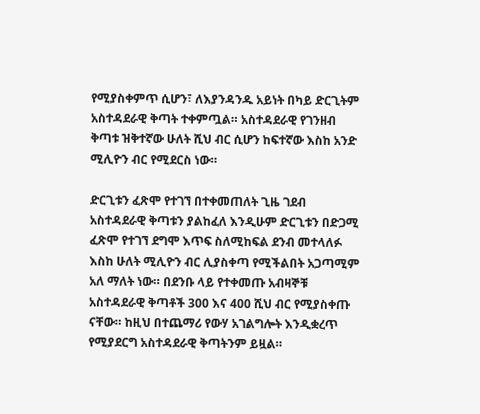የሚያስቀምጥ ሲሆን፣ ለእያንዳንዱ አይነት በካይ ድርጊትም አስተዳደራዊ ቅጣት ተቀምጧል። አስተዳደራዊ የገንዘብ ቅጣቱ ዝቅተኛው ሁለት ሺህ ብር ሲሆን ከፍተኛው እስከ አንድ ሚሊዮን ብር የሚደርስ ነው።

ድርጊቱን ፈጽሞ የተገኘ በተቀመጠለት ጊዜ ገደብ አስተዳደራዊ ቅጣቱን ያልከፈለ እንዲሁም ድርጊቱን በድጋሚ ፈጽሞ የተገኘ ደግሞ እጥፍ ስለሚከፍል ደንብ መተላለፉ እስከ ሁለት ሚሊዮን ብር ሊያስቀጣ የሚችልበት አጋጣሚም አለ ማለት ነው። በደንቡ ላይ የተቀመጡ አብዛኞቹ አስተዳደራዊ ቅጣቶች 300 እና 400 ሺህ ብር የሚያስቀጡ ናቸው። ከዚህ በተጨማሪ የውሃ አገልግሎት እንዲቋረጥ የሚያደርግ አስተዳደራዊ ቅጣትንም ይዟል።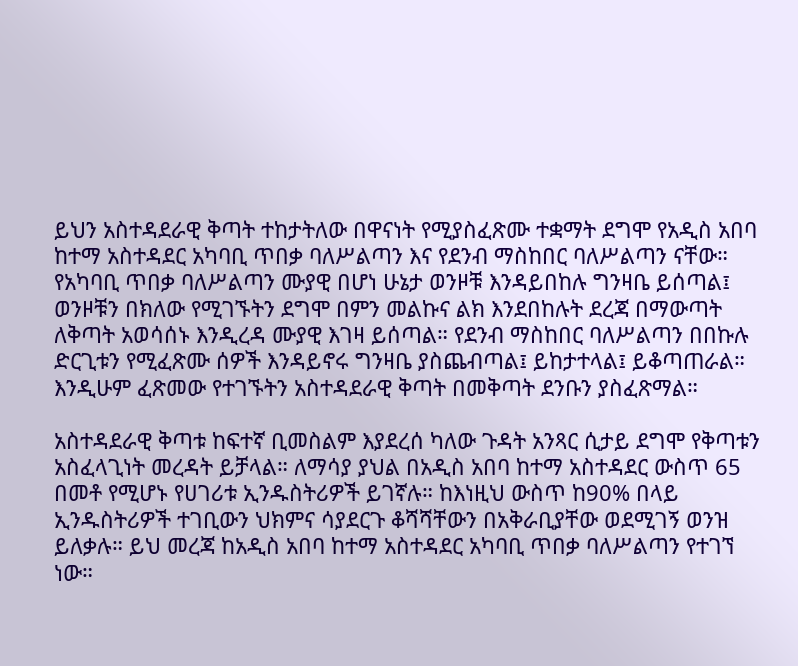ይህን አስተዳደራዊ ቅጣት ተከታትለው በዋናነት የሚያስፈጽሙ ተቋማት ደግሞ የአዲስ አበባ ከተማ አስተዳደር አካባቢ ጥበቃ ባለሥልጣን እና የደንብ ማስከበር ባለሥልጣን ናቸው። የአካባቢ ጥበቃ ባለሥልጣን ሙያዊ በሆነ ሁኔታ ወንዞቹ እንዳይበከሉ ግንዛቤ ይሰጣል፤ ወንዞቹን በክለው የሚገኙትን ደግሞ በምን መልኩና ልክ እንደበከሉት ደረጃ በማውጣት ለቅጣት አወሳሰኑ እንዲረዳ ሙያዊ እገዛ ይሰጣል። የደንብ ማስከበር ባለሥልጣን በበኩሉ ድርጊቱን የሚፈጽሙ ሰዎች እንዳይኖሩ ግንዛቤ ያስጨብጣል፤ ይከታተላል፤ ይቆጣጠራል። እንዲሁም ፈጽመው የተገኙትን አስተዳደራዊ ቅጣት በመቅጣት ደንቡን ያስፈጽማል።

አስተዳደራዊ ቅጣቱ ከፍተኛ ቢመስልም እያደረሰ ካለው ጉዳት አንጻር ሲታይ ደግሞ የቅጣቱን አስፈላጊነት መረዳት ይቻላል። ለማሳያ ያህል በአዲስ አበባ ከተማ አስተዳደር ውስጥ 65 በመቶ የሚሆኑ የሀገሪቱ ኢንዱስትሪዎች ይገኛሉ። ከእነዚህ ውስጥ ከ90% በላይ ኢንዱስትሪዎች ተገቢውን ህክምና ሳያደርጉ ቆሻሻቸውን በአቅራቢያቸው ወደሚገኝ ወንዝ ይለቃሉ። ይህ መረጃ ከአዲስ አበባ ከተማ አስተዳደር አካባቢ ጥበቃ ባለሥልጣን የተገኘ ነው።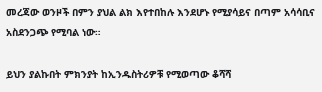መረጃው ወንዞች በምን ያህል ልክ እየተበከሉ እንደሆኑ የሚያሳይና በጣም አሳሳቢና አስደንጋጭ የሚባል ነው።

ይህን ያልኩበት ምክንያት ከኢንዱስትሪዎቹ የሚወጣው ቆሻሻ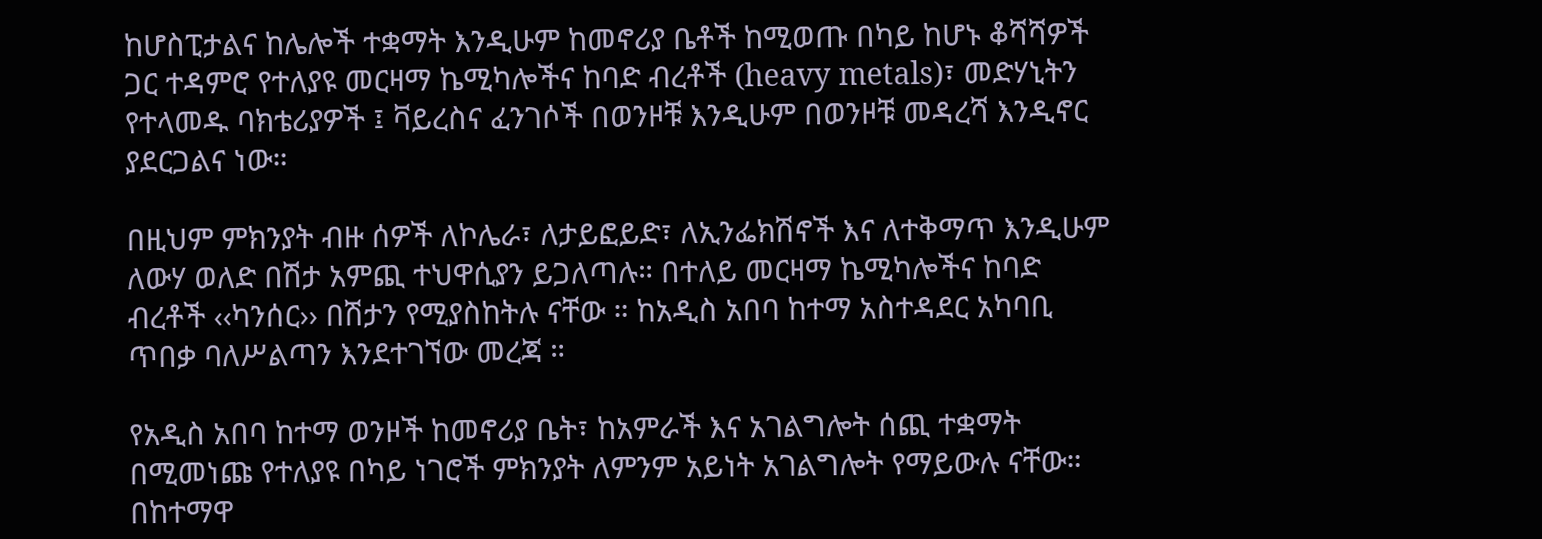ከሆስፒታልና ከሌሎች ተቋማት እንዲሁም ከመኖሪያ ቤቶች ከሚወጡ በካይ ከሆኑ ቆሻሻዎች ጋር ተዳምሮ የተለያዩ መርዛማ ኬሚካሎችና ከባድ ብረቶች (heavy metals)፣ መድሃኒትን የተላመዱ ባክቴሪያዎች ፤ ቫይረስና ፈንገሶች በወንዞቹ እንዲሁም በወንዞቹ መዳረሻ እንዲኖር ያደርጋልና ነው።

በዚህም ምክንያት ብዙ ሰዎች ለኮሌራ፣ ለታይፎይድ፣ ለኢንፌክሽኖች እና ለተቅማጥ እንዲሁም ለውሃ ወለድ በሽታ አምጪ ተህዋሲያን ይጋለጣሉ። በተለይ መርዛማ ኬሚካሎችና ከባድ ብረቶች ‹‹ካንሰር›› በሽታን የሚያስከትሉ ናቸው ። ከአዲስ አበባ ከተማ አስተዳደር አካባቢ ጥበቃ ባለሥልጣን እንደተገኘው መረጃ ።

የአዲስ አበባ ከተማ ወንዞች ከመኖሪያ ቤት፣ ከአምራች እና አገልግሎት ሰጪ ተቋማት በሚመነጩ የተለያዩ በካይ ነገሮች ምክንያት ለምንም አይነት አገልግሎት የማይውሉ ናቸው። በከተማዋ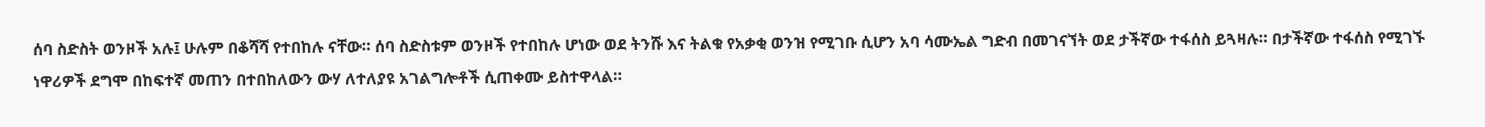ሰባ ስድስት ወንዞች አሉ፤ ሁሉም በቆሻሻ የተበከሉ ናቸው። ሰባ ስድስቱም ወንዞች የተበከሉ ሆነው ወደ ትንሹ እና ትልቁ የአቃቂ ወንዝ የሚገቡ ሲሆን አባ ሳሙኤል ግድብ በመገናኘት ወደ ታችኛው ተፋሰስ ይጓዛሉ። በታችኛው ተፋሰስ የሚገኙ ነዋሪዎች ደግሞ በከፍተኛ መጠን በተበከለውን ውሃ ለተለያዩ አገልግሎቶች ሲጠቀሙ ይስተዋላል።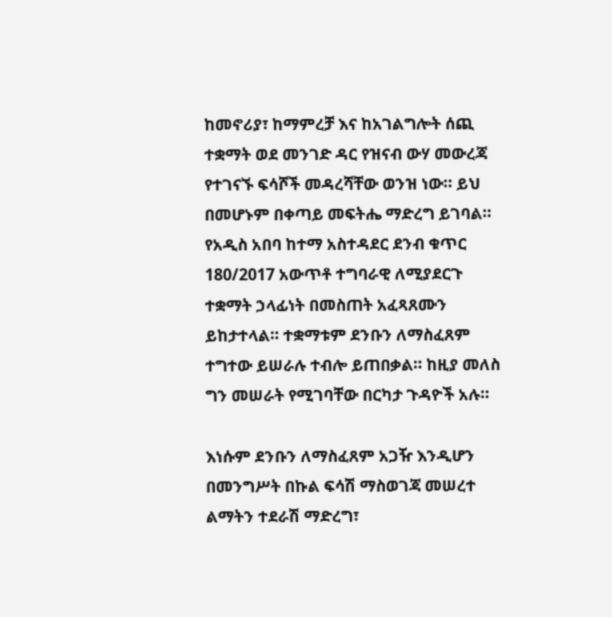ከመኖሪያ፣ ከማምረቻ እና ከአገልግሎት ሰጪ ተቋማት ወደ መንገድ ዳር የዝናብ ውሃ መውረጃ የተገናኙ ፍሳሾች መዳረሻቸው ወንዝ ነው። ይህ በመሆኑም በቀጣይ መፍትሔ ማድረግ ይገባል። የአዲስ አበባ ከተማ አስተዳደር ደንብ ቁጥር 180/2017 አውጥቶ ተግባራዊ ለሚያደርጉ ተቋማት ኃላፊነት በመስጠት አፈጻጸሙን ይከታተላል። ተቋማቱም ደንቡን ለማስፈጸም ተግተው ይሠራሉ ተብሎ ይጠበቃል። ከዚያ መለስ ግን መሠራት የሚገባቸው በርካታ ጉዳዮች አሉ።

እነሱም ደንቡን ለማስፈጸም አጋዥ እንዲሆን በመንግሥት በኩል ፍሳሽ ማስወገጃ መሠረተ ልማትን ተደራሽ ማድረግ፣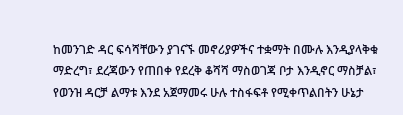ከመንገድ ዳር ፍሳሻቸውን ያገናኙ መኖሪያዎችና ተቋማት በሙሉ እንዲያላቅቁ ማድረግ፣ ደረጃውን የጠበቀ የደረቅ ቆሻሻ ማስወገጃ ቦታ እንዲኖር ማስቻል፣ የወንዝ ዳርቻ ልማቱ እንደ አጀማመሩ ሁሉ ተስፋፍቶ የሚቀጥልበትን ሁኔታ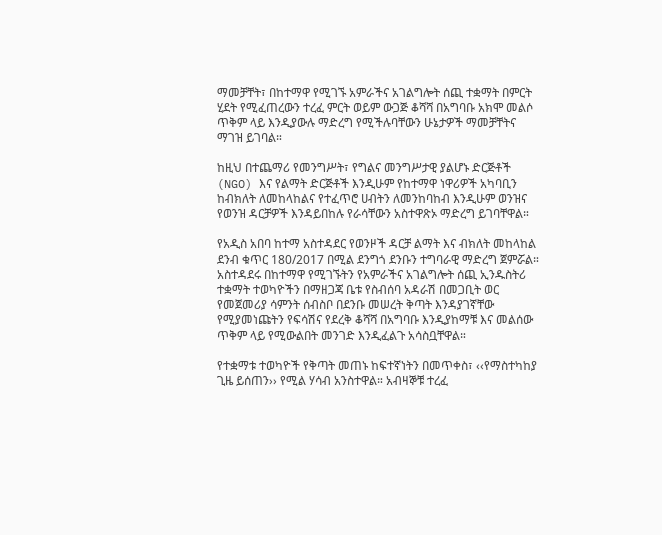ማመቻቸት፣ በከተማዋ የሚገኙ አምራችና አገልግሎት ሰጪ ተቋማት በምርት ሂደት የሚፈጠረውን ተረፈ ምርት ወይም ውጋጅ ቆሻሻ በአግባቡ አክሞ መልሶ ጥቅም ላይ እንዲያውሉ ማድረግ የሚችሉባቸውን ሁኔታዎች ማመቻቸትና ማገዝ ይገባል።

ከዚህ በተጨማሪ የመንግሥት፣ የግልና መንግሥታዊ ያልሆኑ ድርጅቶች (NGO) እና የልማት ድርጅቶች እንዲሁም የከተማዋ ነዋሪዎች አካባቢን ከብክለት ለመከላከልና የተፈጥሮ ሀብትን ለመንከባከብ እንዲሁም ወንዝና የወንዝ ዳርቻዎች እንዳይበከሉ የራሳቸውን አስተዋጽኦ ማድረግ ይገባቸዋል።

የአዲስ አበባ ከተማ አስተዳደር የወንዞች ዳርቻ ልማት እና ብክለት መከላከል ደንብ ቁጥር 180/2017 በሚል ደንግጎ ደንቡን ተግባራዊ ማድረግ ጀምሯል። አስተዳደሩ በከተማዋ የሚገኙትን የአምራችና አገልግሎት ሰጪ ኢንዱስትሪ ተቋማት ተወካዮችን በማዘጋጃ ቤቱ የስብሰባ አዳራሽ በመጋቢት ወር የመጀመሪያ ሳምንት ሰብስቦ በደንቡ መሠረት ቅጣት እንዳያገኛቸው የሚያመነጩትን የፍሳሽና የደረቅ ቆሻሻ በአግባቡ እንዲያከማቹ እና መልሰው ጥቅም ላይ የሚውልበት መንገድ እንዲፈልጉ አሳስቧቸዋል።

የተቋማቱ ተወካዮች የቅጣት መጠኑ ከፍተኛነትን በመጥቀስ፣ ‹‹የማስተካከያ ጊዜ ይሰጠን›› የሚል ሃሳብ አንስተዋል። አብዛኞቹ ተረፈ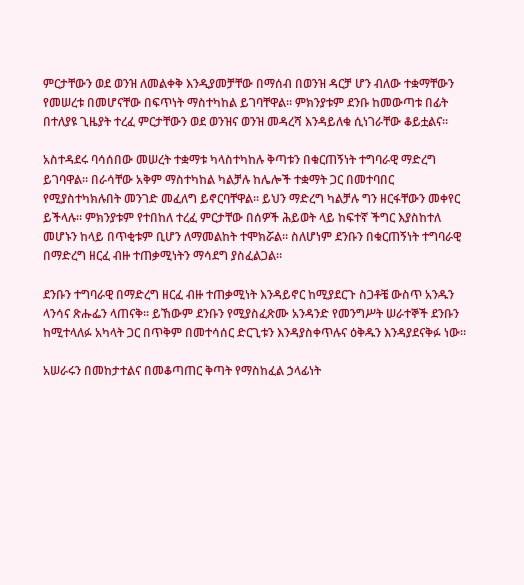ምርታቸውን ወደ ወንዝ ለመልቀቅ እንዲያመቻቸው በማሰብ በወንዝ ዳርቻ ሆን ብለው ተቋማቸውን የመሠረቱ በመሆናቸው በፍጥነት ማስተካከል ይገባቸዋል። ምክንያቱም ደንቡ ከመውጣቱ በፊት በተለያዩ ጊዜያት ተረፈ ምርታቸውን ወደ ወንዝና ወንዝ መዳረሻ እንዳይለቁ ሲነገራቸው ቆይቷልና።

አስተዳደሩ ባሳሰበው መሠረት ተቋማቱ ካላስተካከሉ ቅጣቱን በቁርጠኝነት ተግባራዊ ማድረግ ይገባዋል። በራሳቸው አቅም ማስተካከል ካልቻሉ ከሌሎች ተቋማት ጋር በመተባበር የሚያስተካክሉበት መንገድ መፈለግ ይኖርባቸዋል። ይህን ማድረግ ካልቻሉ ግን ዘርፋቸውን መቀየር ይችላሉ። ምክንያቱም የተበከለ ተረፈ ምርታቸው በሰዎች ሕይወት ላይ ከፍተኛ ችግር እያስከተለ መሆኑን ከላይ በጥቂቱም ቢሆን ለማመልከት ተሞክሯል። ስለሆነም ደንቡን በቁርጠኝነት ተግባራዊ በማድረግ ዘርፈ ብዙ ተጠቃሚነትን ማሳደግ ያስፈልጋል።

ደንቡን ተግባራዊ በማድረግ ዘርፈ ብዙ ተጠቃሚነት እንዳይኖር ከሚያደርጉ ስጋቶቼ ውስጥ አንዱን ላንሳና ጽሑፌን ላጠናቅ። ይኸውም ደንቡን የሚያስፈጽሙ አንዳንድ የመንግሥት ሠራተኞች ደንቡን ከሚተላለፉ አካላት ጋር በጥቅም በመተሳሰር ድርጊቱን እንዳያስቀጥሉና ዕቅዱን እንዳያደናቅፉ ነው።

አሠራሩን በመከታተልና በመቆጣጠር ቅጣት የማስከፈል ኃላፊነት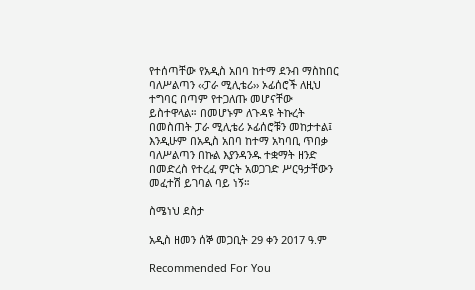የተሰጣቸው የአዲስ አበባ ከተማ ደንብ ማስከበር ባለሥልጣን ‹‹ፓራ ሚሊቴሪ›› ኦፊሰሮች ለዚህ ተግባር በጣም የተጋለጡ መሆናቸው ይስተዋላል። በመሆኑም ለጉዳዩ ትኩረት በመስጠት ፓራ ሚሊቴሪ ኦፊሰሮቹን መከታተል፤ እንዲሁም በአዲስ አበባ ከተማ አካባቢ ጥበቃ ባለሥልጣን በኩል እያንዳንዱ ተቋማት ዘንድ በመድረስ የተረፈ ምርት አወጋገድ ሥርዓታቸውን መፈተሽ ይገባል ባይ ነኝ።

ስሜነህ ደስታ

አዲስ ዘመን ሰኞ መጋቢት 29 ቀን 2017 ዓ.ም

Recommended For You